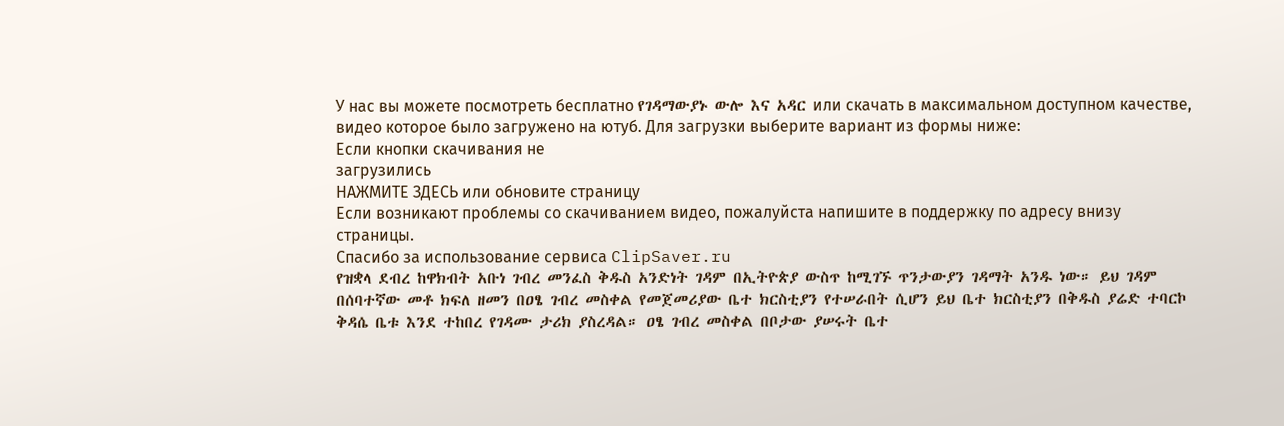У нас вы можете посмотреть бесплатно የገዳማውያኑ ውሎ እና አዳር или скачать в максимальном доступном качестве, видео которое было загружено на ютуб. Для загрузки выберите вариант из формы ниже:
Если кнопки скачивания не
загрузились
НАЖМИТЕ ЗДЕСЬ или обновите страницу
Если возникают проблемы со скачиванием видео, пожалуйста напишите в поддержку по адресу внизу
страницы.
Спасибо за использование сервиса ClipSaver.ru
የዝቋላ ደብረ ከዋክብት አቡነ ገብረ መንፈስ ቅዱስ አንድነት ገዳም በኢትዮጵያ ውስጥ ከሚገኙ ጥንታውያን ገዳማት አንዱ ነው። ይህ ገዳም በሰባተኛው መቶ ክፍለ ዘመን በዐፄ ገብረ መስቀል የመጀመሪያው ቤተ ክርስቲያን የተሠራበት ሲሆን ይህ ቤተ ክርስቲያን በቅዱስ ያሬድ ተባርኮ ቅዳሴ ቤቱ እንደ ተከበረ የገዳሙ ታሪክ ያስረዳል። ዐፄ ገብረ መስቀል በቦታው ያሠሩት ቤተ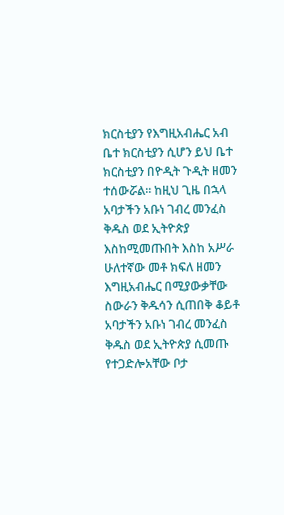ክርስቲያን የእግዚአብሔር አብ ቤተ ክርስቲያን ሲሆን ይህ ቤተ ክርስቲያን በዮዲት ጉዲት ዘመን ተሰውሯል። ከዚህ ጊዜ በኋላ አባታችን አቡነ ገብረ መንፈስ ቅዱስ ወደ ኢትዮጵያ እስከሚመጡበት እስከ አሥራ ሁለተኛው መቶ ክፍለ ዘመን እግዚአብሔር በሚያውቃቸው ስውራን ቅዱሳን ሲጠበቅ ቆይቶ አባታችን አቡነ ገብረ መንፈስ ቅዱስ ወደ ኢትዮጵያ ሲመጡ የተጋድሎአቸው ቦታ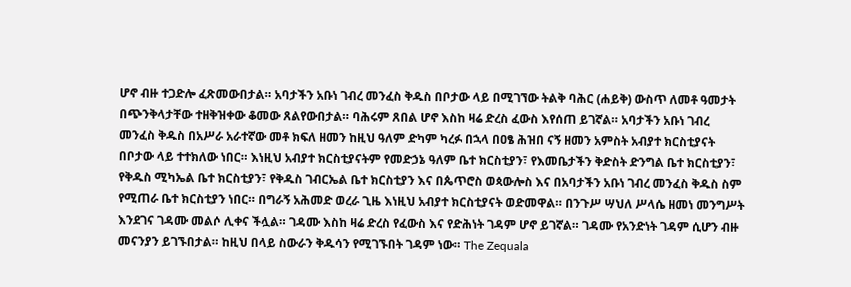ሆኖ ብዙ ተጋድሎ ፈጽመውበታል። አባታችን አቡነ ገብረ መንፈስ ቅዱስ በቦታው ላይ በሚገኘው ትልቅ ባሕር (ሐይቅ) ውስጥ ለመቶ ዓመታት በጭንቅላታቸው ተዘቅዝቀው ቆመው ጸልየውበታል። ባሕሩም ጸበል ሆኖ እስከ ዛሬ ድረስ ፈውስ እየሰጠ ይገኛል። አባታችን አቡነ ገብረ መንፈስ ቅዱስ በአሥራ አራተኛው መቶ ክፍለ ዘመን ከዚህ ዓለም ድካም ካረፉ በኋላ በዐፄ ሕዝበ ናኝ ዘመን አምስት አብያተ ክርስቲያናት በቦታው ላይ ተተክለው ነበር። እነዚህ አብያተ ክርስቲያናትም የመድኃኔ ዓለም ቤተ ክርስቲያን፣ የእመቤታችን ቅድስት ድንግል ቤተ ክርስቲያን፣ የቅዱስ ሚካኤል ቤተ ክርስቲያን፣ የቅዱስ ገብርኤል ቤተ ክርስቲያን እና በጴጥሮስ ወጳውሎስ እና በአባታችን አቡነ ገብረ መንፈስ ቅዱስ ስም የሚጠራ ቤተ ክርስቲያን ነበር። በግራኝ አሕመድ ወረራ ጊዜ እነዚህ አብያተ ክርስቲያናት ወድመዋል። በንጉሥ ሣህለ ሥላሴ ዘመነ መንግሥት እንደገና ገዳሙ መልሶ ሊቀና ችሏል። ገዳሙ እስከ ዛሬ ድረስ የፈውስ እና የድሕነት ገዳም ሆኖ ይገኛል። ገዳሙ የአንድነት ገዳም ሲሆን ብዙ መናንያን ይገኙበታል። ከዚህ በላይ ስውራን ቅዱሳን የሚገኙበት ገዳም ነው። The Zequala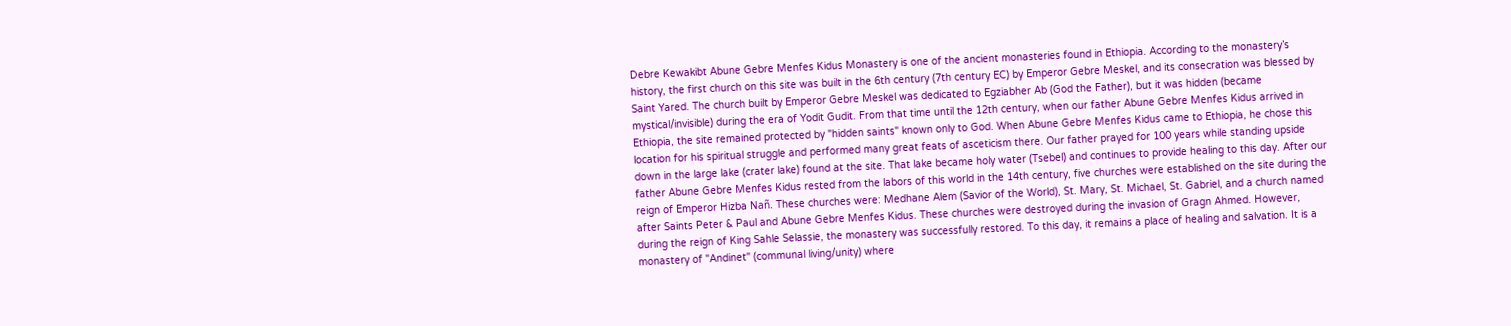Debre Kewakibt Abune Gebre Menfes Kidus Monastery is one of the ancient monasteries found in Ethiopia. According to the monastery’s history, the first church on this site was built in the 6th century (7th century EC) by Emperor Gebre Meskel, and its consecration was blessed by Saint Yared. The church built by Emperor Gebre Meskel was dedicated to Egziabher Ab (God the Father), but it was hidden (became mystical/invisible) during the era of Yodit Gudit. From that time until the 12th century, when our father Abune Gebre Menfes Kidus arrived in Ethiopia, the site remained protected by "hidden saints" known only to God. When Abune Gebre Menfes Kidus came to Ethiopia, he chose this location for his spiritual struggle and performed many great feats of asceticism there. Our father prayed for 100 years while standing upside down in the large lake (crater lake) found at the site. That lake became holy water (Tsebel) and continues to provide healing to this day. After our father Abune Gebre Menfes Kidus rested from the labors of this world in the 14th century, five churches were established on the site during the reign of Emperor Hizba Nañ. These churches were: Medhane Alem (Savior of the World), St. Mary, St. Michael, St. Gabriel, and a church named after Saints Peter & Paul and Abune Gebre Menfes Kidus. These churches were destroyed during the invasion of Gragn Ahmed. However, during the reign of King Sahle Selassie, the monastery was successfully restored. To this day, it remains a place of healing and salvation. It is a monastery of "Andinet" (communal living/unity) where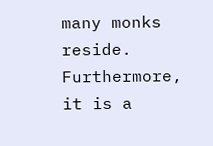many monks reside. Furthermore, it is a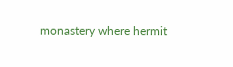monastery where hermit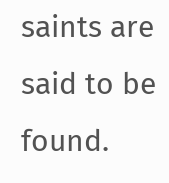saints are said to be found.